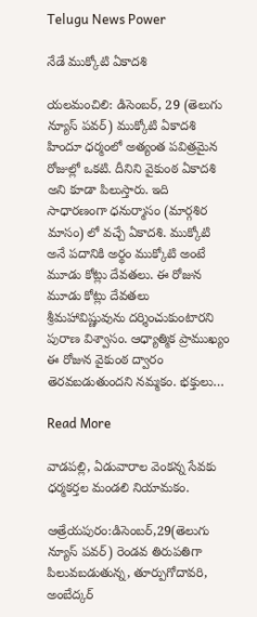Telugu News Power

నేడే ముక్కోటి ఏకాదశి

యలమంచిలి: డిసెంబర్, 29 (తెలుగు న్యూస్ పవర్) ముక్కోటి ఏకాదశి హిందూ ధర్మంలో అత్యంత పవిత్రమైన రోజుల్లో ఒకటి. దీనిని వైకుంఠ ఏకాదశి అని కూడా పిలుస్తారు. ఇది సాధారణంగా ధనుర్మాసం (మార్గశిర మాసం) లో వచ్చే ఏకాదశి. ముక్కోటి అనే పదానికి అర్థం ముక్కోటి అంటే మూడు కోట్లు దేవతలు. ఈ రోజున మూడు కోట్లు దేవతలు శ్రీమహావిష్ణువును దర్శించుకుంటారని పురాణ విశ్వాసం. ఆధ్యాత్మిక ప్రాముఖ్యం ఈ రోజున వైకుంఠ ద్వారం తెరవబడుతుందని నమ్మకం. భక్తులు…

Read More

వాడపల్లి, ఏడువారాల వెంకన్న సేవకు ధర్మకర్తల మండలి నియామకం.

ఆత్రేయపురం:డిసెంబర్,29(తెలుగు న్యూస్ పవర్) రెండవ తిరుపతిగా పిలువబడుతున్న, తూర్పుగోదావరి, అంబేద్కర్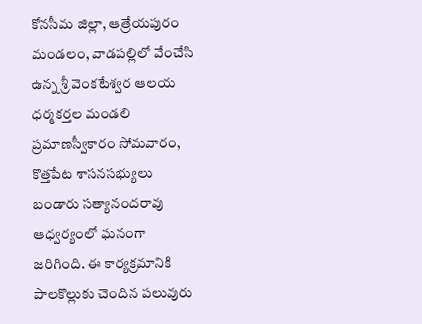కోనసీమ జిల్లా, ఆత్రేయపురం మండలం, వాడపల్లిలో వేంచేసి ఉన్న శ్రీ వెంకటేశ్వర ఆలయ ధర్మకర్తల మండలి ప్రమాణస్వీకారం సోమవారం, కొత్తపేట శాసనసభ్యులు బండారు సత్యానందరావు ఆధ్వర్యంలో ఘనంగా జరిగింది. ఈ కార్యక్రమానికి పాలకొల్లుకు చెందిన పలువురు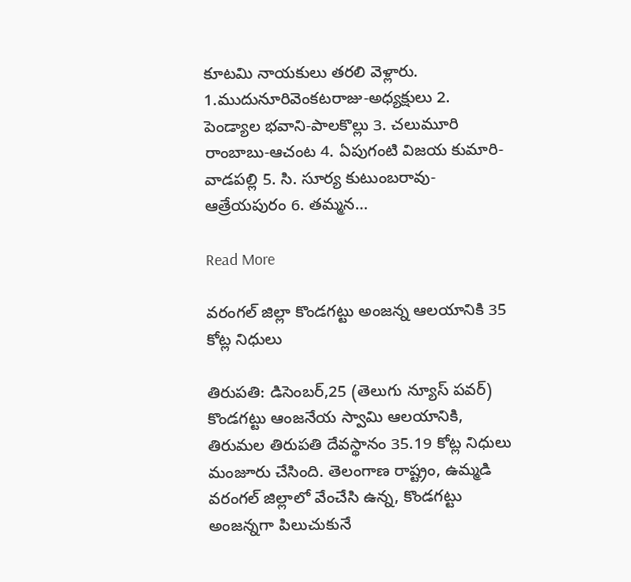కూటమి నాయకులు తరలి వెళ్లారు. 1.ముదునూరివెంకటరాజు-అధ్యక్షులు 2. పెండ్యాల భవాని-పాలకొల్లు 3. చలుమూరి రాంబాబు-ఆచంట 4. ఏపుగంటి విజయ కుమారి-వాడపల్లి 5. సి. సూర్య కుటుంబరావు-ఆత్రేయపురం 6. తమ్మన…

Read More

వరంగల్ జిల్లా కొండగట్టు అంజన్న ఆలయానికి 35 కోట్ల నిధులు

తిరుపతి: డిసెంబర్,25 (తెలుగు న్యూస్ పవర్) కొండగట్టు ఆంజనేయ స్వామి ఆలయానికి, తిరుమల తిరుపతి దేవస్థానం 35.19 కోట్ల నిధులు మంజూరు చేసింది. తెలంగాణ రాష్ట్రం, ఉమ్మడి వరంగల్ జిల్లాలో వేంచేసి ఉన్న, కొండగట్టు అంజన్నగా పిలుచుకునే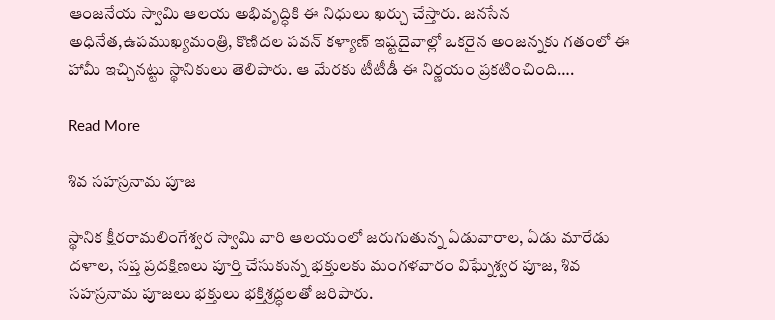ఆంజనేయ స్వామి ఆలయ అభివృద్ధికి ఈ నిధులు ఖర్చు చేస్తారు. జనసేన అధినేత,ఉపముఖ్యమంత్రి, కొణిదల పవన్ కళ్యాణ్ ఇష్టదైవాల్లో ఒకరైన అంజన్నకు గతంలో ఈ హామీ ఇచ్చినట్టు స్థానికులు తెలిపారు. ఆ మేరకు టీటీడీ ఈ నిర్ణయం ప్రకటించింది….

Read More

శివ సహస్రనామ పూజ

స్థానిక క్షీరరామలింగేశ్వర స్వామి వారి ఆలయంలో జరుగుతున్న ఏడువారాల, ఏడు మారేడు దళాల, సప్త ప్రదక్షిణలు పూర్తి చేసుకున్న భక్తులకు మంగళవారం విఘ్నేశ్వర పూజ, శివ సహస్రనామ పూజలు భక్తులు భక్తిశ్రద్ధలతో జరిపారు.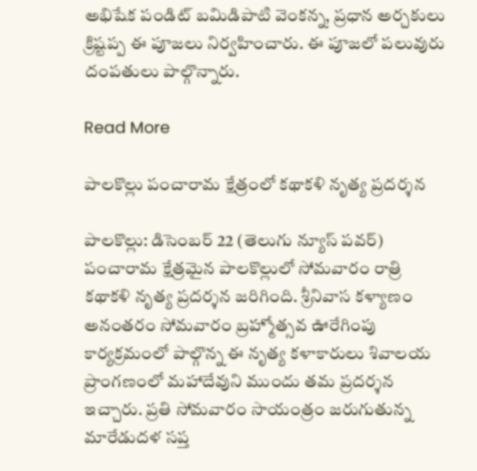అభిషేక పండిట్ బమిడిపాటి వెంకన్న, ప్రధాన అర్చకులు క్రిష్టప్ప ఈ పూజలు నిర్వహించారు. ఈ పూజలో పలువురు దంపతులు పాల్గొన్నారు.

Read More

పాలకొల్లు పంచారామ క్షేత్రంలో కథాకళి నృత్య ప్రదర్శన

పాలకొల్లు: డిసెంబర్ 22 (తెలుగు న్యూస్ పవర్) పంచారామ క్షేత్రమైన పాలకొల్లులో సోమవారం రాత్రి కథాకళి నృత్య ప్రదర్శన జరిగింది. శ్రీనివాస కళ్యాణం అనంతరం సోమవారం బ్రహ్మోత్సవ ఊరేగింపు కార్యక్రమంలో పాల్గొన్న ఈ నృత్య కళాకారులు శివాలయ ప్రాంగణంలో మహాదేవుని ముందు తమ ప్రదర్శన ఇచ్చారు. ప్రతి సోమవారం సాయంత్రం జరుగుతున్న మారేడుదళ సప్త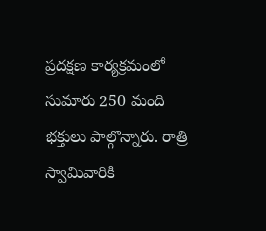ప్రదక్షణ కార్యక్రమంలో సుమారు 250 మంది భక్తులు పాల్గొన్నారు. రాత్రి స్వామివారికి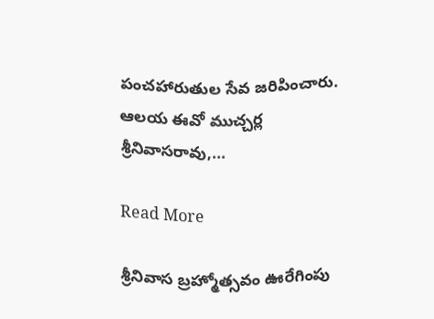పంచహారుతుల సేవ జరిపించారు. ఆలయ ఈవో ముచ్చర్ల శ్రీనివాసరావు,…

Read More

శ్రీనివాస బ్రహ్మోత్సవం ఊరేగింపు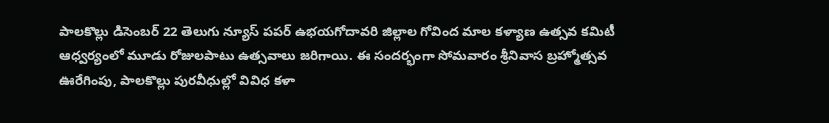పాలకొల్లు డిసెంబర్ 22 తెలుగు న్యూస్ పపర్ ఉభయగోదావరి జిల్లాల గోవింద మాల కళ్యాణ ఉత్సవ కమిటీ ఆధ్వర్యంలో మూడు రోజులపాటు ఉత్సవాలు జరిగాయి. ఈ సందర్భంగా సోమవారం శ్రీనివాస బ్రహ్మోత్సవ ఊరేగింపు, పాలకొల్లు పురవీధుల్లో వివిధ కళా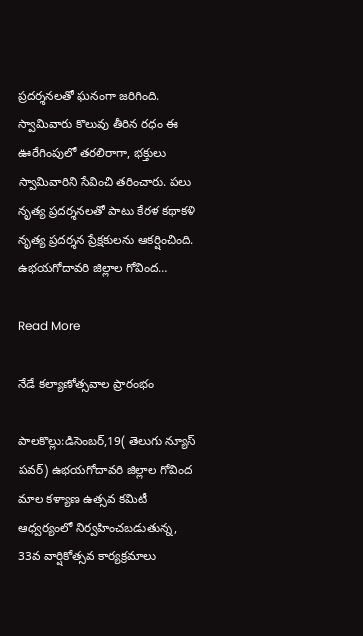ప్రదర్శనలతో ఘనంగా జరిగింది. స్వామివారు కొలువు తీరిన రధం ఈ ఊరేగింపులో తరలిరాగా, భక్తులు స్వామివారిని సేవించి తరించారు. పలు నృత్య ప్రదర్శనలతో పాటు కేరళ కథాకళి నృత్య ప్రదర్శన ప్రేక్షకులను ఆకర్షించింది. ఉభయగోదావరి జిల్లాల గోవింద…

Read More

నేడే కల్యాణోత్సవాల ప్రారంభం

పాలకొల్లు:డిసెంబర్,19( తెలుగు న్యూస్ పవర్) ఉభయగోదావరి జిల్లాల గోవింద మాల కళ్యాణ ఉత్సవ కమిటీ ఆధ్వర్యంలో నిర్వహించబడుతున్న, 33వ వార్షికోత్సవ కార్యక్రమాలు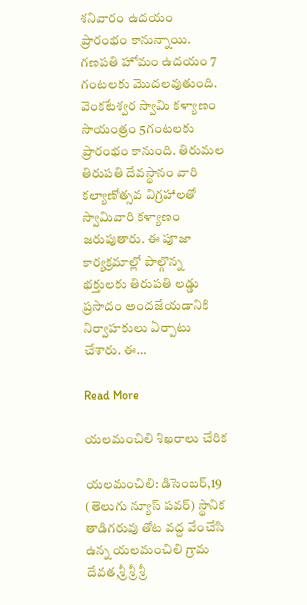శనివారం ఉదయం ప్రారంభం కానున్నాయి. గణపతి హోమం ఉదయం 7 గంటలకు మొదలవుతుంది. వెంకటేశ్వర స్వామి కళ్యాణం సాయంత్రం 5గంటలకు ప్రారంభం కానుంది. తిరుమల తిరుపతి దేవస్థానం వారి కల్యాణోత్సవ విగ్రహాలతో స్వామివారి కళ్యాణం జరుపుతారు. ఈ పూజా కార్యక్రమాల్లో పాల్గొన్న భక్తులకు తిరుపతి లడ్డు ప్రసాదం అందజేయడానికి నిర్వాహకులు ఏర్పాటు చేశారు. ఈ…

Read More

యలమంచిలి శిఖరాలు చేరిక

యలమంచిలి: డిసెంబర్,19 (తెలుగు న్యూస్ పవర్) స్థానిక తాడిగరువు తోట వద్ద వేంచేసి ఉన్న యలమంచిలి గ్రామ దేవత,శ్రీ శ్రీ శ్రీ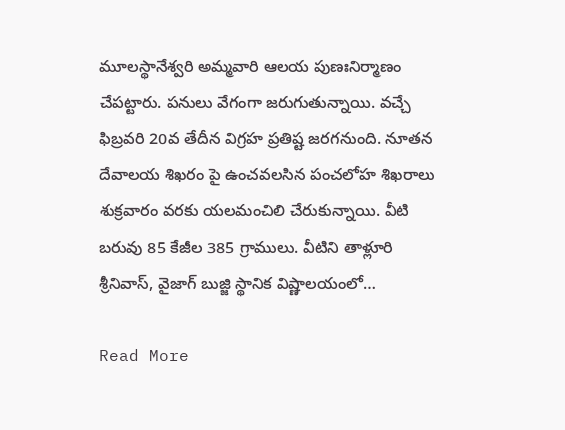మూలస్థానేశ్వరి అమ్మవారి ఆలయ పుణఃనిర్మాణం చేపట్టారు. పనులు వేగంగా జరుగుతున్నాయి. వచ్చే ఫిబ్రవరి 20వ తేదీన విగ్రహ ప్రతిష్ట జరగనుంది. నూతన దేవాలయ శిఖరం పై ఉంచవలసిన పంచలోహ శిఖరాలు శుక్రవారం వరకు యలమంచిలి చేరుకున్నాయి. వీటి బరువు 85 కేజీల 385 గ్రాములు. వీటిని తాళ్లూరి శ్రీనివాస్, వైజాగ్ బుజ్జి స్థానిక విష్ణాలయంలో…

Read More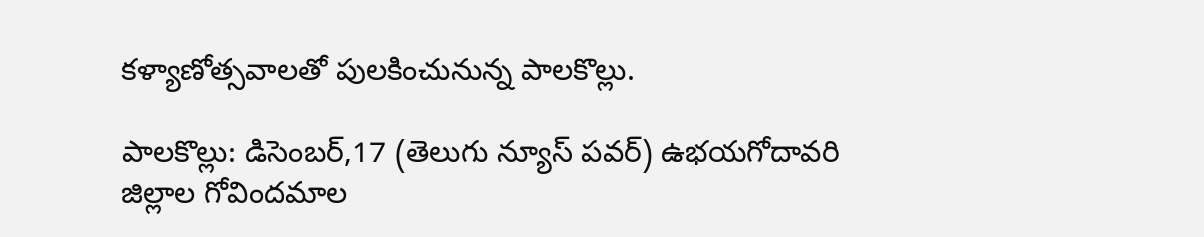కళ్యాణోత్సవాలతో పులకించునున్న పాలకొల్లు.

పాలకొల్లు: డిసెంబర్,17 (తెలుగు న్యూస్ పవర్) ఉభయగోదావరి జిల్లాల గోవిందమాల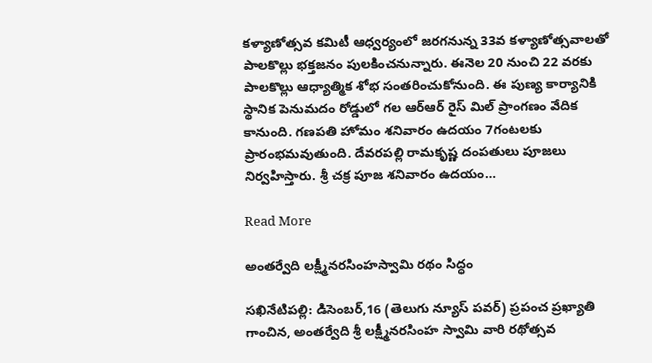కళ్యాణోత్సవ కమిటీ ఆధ్వర్యంలో జరగనున్న 33వ కళ్యాణోత్సవాలతో పాలకొల్లు భక్తజనం పులకించనున్నారు. ఈనెల 20 నుంచి 22 వరకు పాలకొల్లు ఆధ్యాత్మిక శోభ సంతరించుకోనుంది. ఈ పుణ్య కార్యానికి స్థానిక పెనుమదం రోడ్డులో గల ఆర్ఆర్ రైస్ మిల్ ప్రాంగణం వేదిక కానుంది. గణపతి హోమం శనివారం ఉదయం 7గంటలకు ప్రారంభమవుతుంది. దేవరపల్లి రామకృష్ణ దంపతులు పూజలు నిర్వహిస్తారు. శ్రీ చక్ర పూజ శనివారం ఉదయం…

Read More

అంతర్వేది లక్ష్మీనరసింహస్వామి రథం సిద్ధం

సఖినేటిపల్లి: డిసెంబర్,16 (తెలుగు న్యూస్ పవర్) ప్రపంచ ప్రఖ్యాతి గాంచిన, అంతర్వేది శ్రీ లక్ష్మీనరసింహ స్వామి వారి రథోత్సవ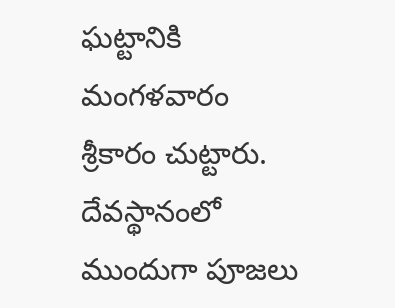ఘట్టానికి మంగళవారం శ్రీకారం చుట్టారు. దేవస్థానంలో ముందుగా పూజలు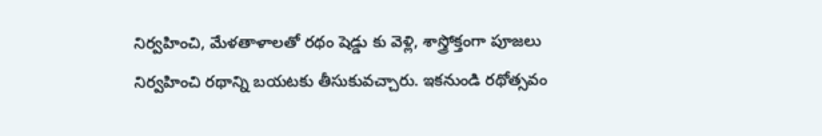నిర్వహించి, మేళతాళాలతో రథం షెడ్డు కు వెళ్లి, శాస్త్రోక్తంగా పూజలు నిర్వహించి రథాన్ని బయటకు తీసుకువచ్చారు. ఇకనుండి రథోత్సవం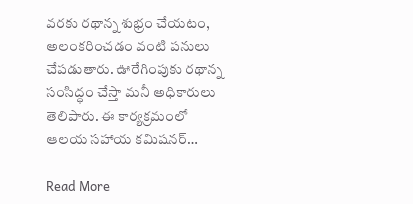వరకు రథాన్న శుభ్రం చేయటం, అలంకరించడం వంటి పనులు చేపడుతారు. ఊరేగింపుకు రథాన్న సంసిద్ధం చేస్తా మనీ అధికారులు తెలిపారు. ఈ కార్యక్రమంలో ఆలయ సహాయ కమిషనర్…

Read More